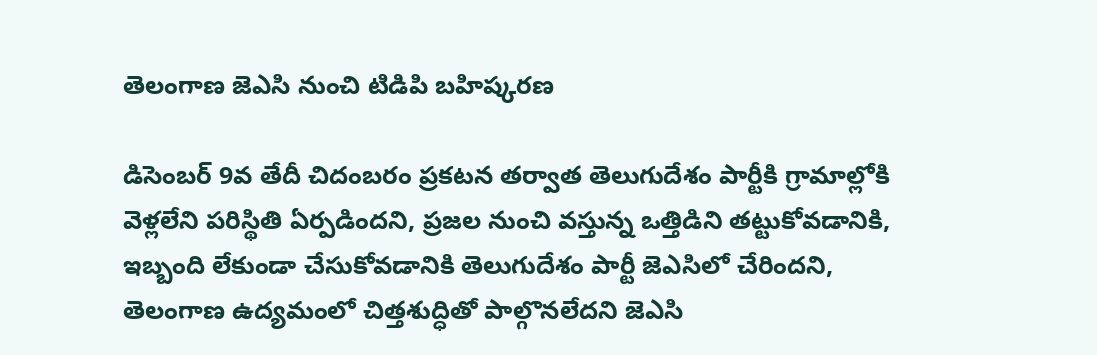తెలంగాణ జెఎసి నుంచి టిడిపి బహిష్కరణ

డిసెంబర్ 9వ తేదీ చిదంబరం ప్రకటన తర్వాత తెలుగుదేశం పార్టీకి గ్రామాల్లోకి వెళ్లలేని పరిస్థితి ఏర్పడిందని, ప్రజల నుంచి వస్తున్న ఒత్తిడిని తట్టుకోవడానికి, ఇబ్బంది లేకుండా చేసుకోవడానికి తెలుగుదేశం పార్టీ జెఎసిలో చేరిందని, తెలంగాణ ఉద్యమంలో చిత్తశుద్ధితో పాల్గొనలేదని జెఎసి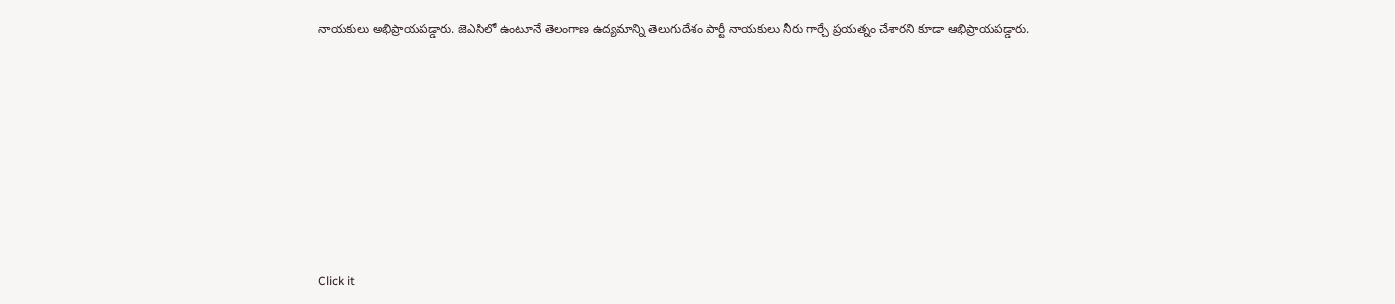నాయకులు అభిప్రాయపడ్డారు. జెఎసిలో ఉంటూనే తెలంగాణ ఉద్యమాన్ని తెలుగుదేశం పార్టీ నాయకులు నీరు గార్చే ప్రయత్నం చేశారని కూడా ఆభిప్రాయపడ్డారు.












Click it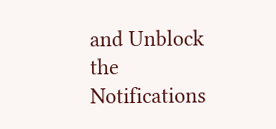and Unblock the Notifications